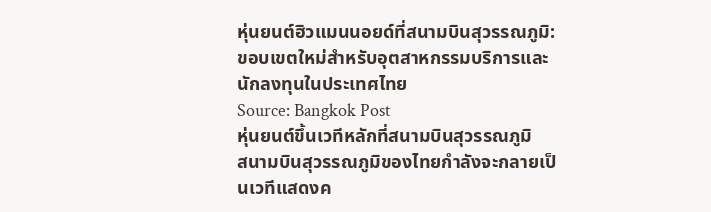หุ่นยนต์ฮิวแมนนอยด์ที่สนามบินสุวรรณภูมิ: ขอบเขตใหม่สำหรับอุตสาหกรรมบริการและนักลงทุนในประเทศไทย
Source: Bangkok Post
หุ่นยนต์ขึ้นเวทีหลักที่สนามบินสุวรรณภูมิ
สนามบินสุวรรณภูมิของไทยกำลังจะกลายเป็นเวทีแสดงค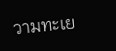วามทะเย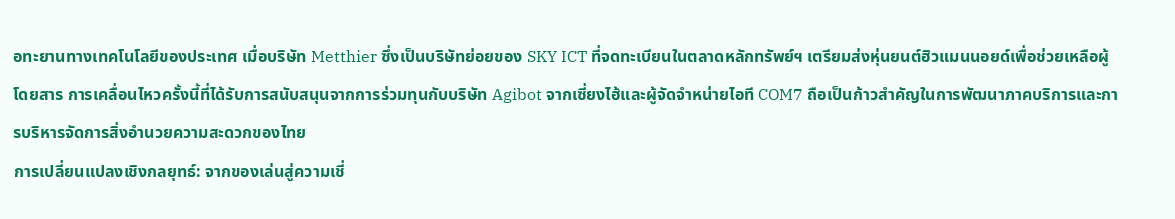อทะยานทางเทคโนโลยีของประเทศ เมื่อบริษัท Metthier ซึ่งเป็นบริษัทย่อยของ SKY ICT ที่จดทะเบียนในตลาดหลักทรัพย์ฯ เตรียมส่งหุ่นยนต์ฮิวแมนนอยด์เพื่อช่วยเหลือผู้โดยสาร การเคลื่อนไหวครั้งนี้ที่ได้รับการสนับสนุนจากการร่วมทุนกับบริษัท Agibot จากเซี่ยงไฮ้และผู้จัดจำหน่ายไอที COM7 ถือเป็นก้าวสำคัญในการพัฒนาภาคบริการและการบริหารจัดการสิ่งอำนวยความสะดวกของไทย
การเปลี่ยนแปลงเชิงกลยุทธ์: จากของเล่นสู่ความเชี่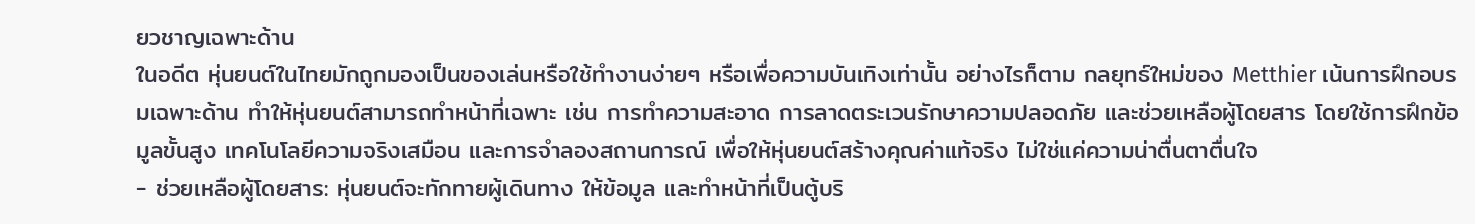ยวชาญเฉพาะด้าน
ในอดีต หุ่นยนต์ในไทยมักถูกมองเป็นของเล่นหรือใช้ทำงานง่ายๆ หรือเพื่อความบันเทิงเท่านั้น อย่างไรก็ตาม กลยุทธ์ใหม่ของ Metthier เน้นการฝึกอบรมเฉพาะด้าน ทำให้หุ่นยนต์สามารถทำหน้าที่เฉพาะ เช่น การทำความสะอาด การลาดตระเวนรักษาความปลอดภัย และช่วยเหลือผู้โดยสาร โดยใช้การฝึกข้อมูลขั้นสูง เทคโนโลยีความจริงเสมือน และการจำลองสถานการณ์ เพื่อให้หุ่นยนต์สร้างคุณค่าแท้จริง ไม่ใช่แค่ความน่าตื่นตาตื่นใจ
- ช่วยเหลือผู้โดยสาร: หุ่นยนต์จะทักทายผู้เดินทาง ให้ข้อมูล และทำหน้าที่เป็นตู้บริ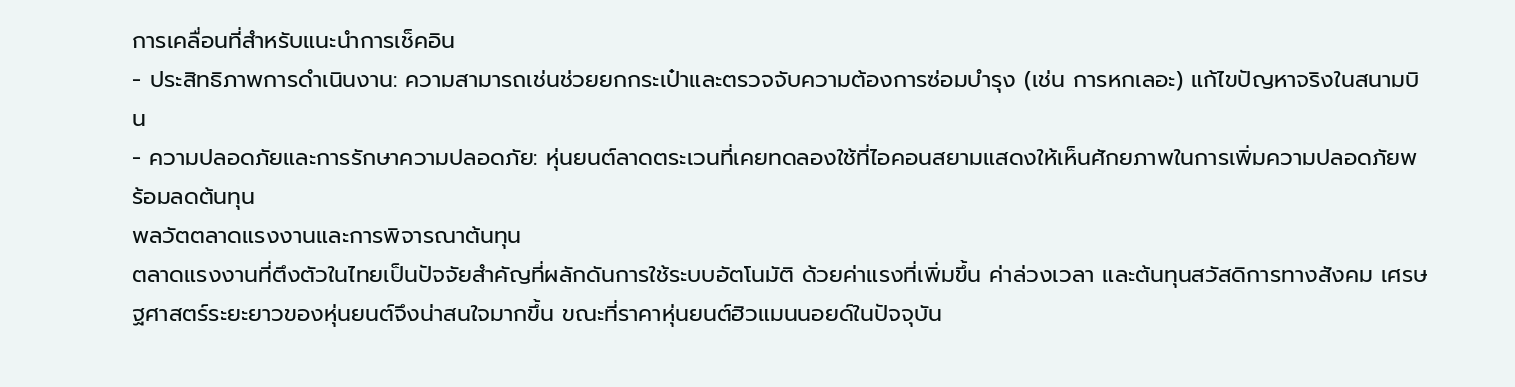การเคลื่อนที่สำหรับแนะนำการเช็คอิน
- ประสิทธิภาพการดำเนินงาน: ความสามารถเช่นช่วยยกกระเป๋าและตรวจจับความต้องการซ่อมบำรุง (เช่น การหกเลอะ) แก้ไขปัญหาจริงในสนามบิน
- ความปลอดภัยและการรักษาความปลอดภัย: หุ่นยนต์ลาดตระเวนที่เคยทดลองใช้ที่ไอคอนสยามแสดงให้เห็นศักยภาพในการเพิ่มความปลอดภัยพร้อมลดต้นทุน
พลวัตตลาดแรงงานและการพิจารณาต้นทุน
ตลาดแรงงานที่ตึงตัวในไทยเป็นปัจจัยสำคัญที่ผลักดันการใช้ระบบอัตโนมัติ ด้วยค่าแรงที่เพิ่มขึ้น ค่าล่วงเวลา และต้นทุนสวัสดิการทางสังคม เศรษฐศาสตร์ระยะยาวของหุ่นยนต์จึงน่าสนใจมากขึ้น ขณะที่ราคาหุ่นยนต์ฮิวแมนนอยด์ในปัจจุบัน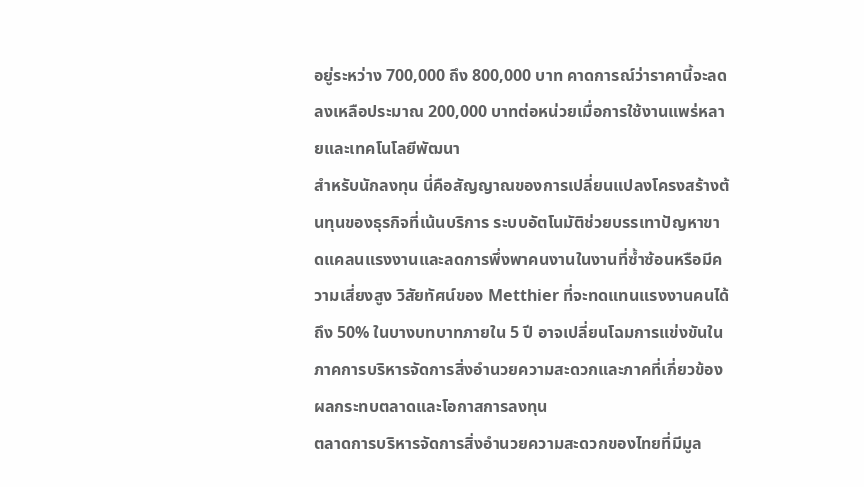อยู่ระหว่าง 700,000 ถึง 800,000 บาท คาดการณ์ว่าราคานี้จะลดลงเหลือประมาณ 200,000 บาทต่อหน่วยเมื่อการใช้งานแพร่หลายและเทคโนโลยีพัฒนา
สำหรับนักลงทุน นี่คือสัญญาณของการเปลี่ยนแปลงโครงสร้างต้นทุนของธุรกิจที่เน้นบริการ ระบบอัตโนมัติช่วยบรรเทาปัญหาขาดแคลนแรงงานและลดการพึ่งพาคนงานในงานที่ซ้ำซ้อนหรือมีความเสี่ยงสูง วิสัยทัศน์ของ Metthier ที่จะทดแทนแรงงานคนได้ถึง 50% ในบางบทบาทภายใน 5 ปี อาจเปลี่ยนโฉมการแข่งขันในภาคการบริหารจัดการสิ่งอำนวยความสะดวกและภาคที่เกี่ยวข้อง
ผลกระทบตลาดและโอกาสการลงทุน
ตลาดการบริหารจัดการสิ่งอำนวยความสะดวกของไทยที่มีมูล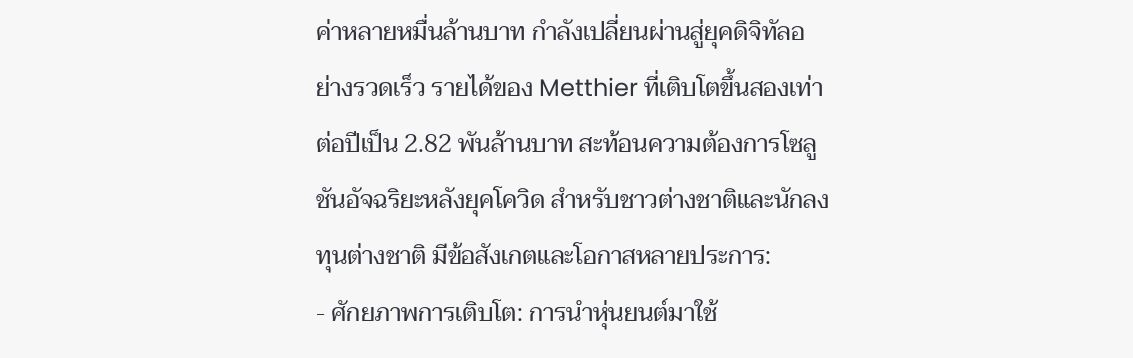ค่าหลายหมื่นล้านบาท กำลังเปลี่ยนผ่านสู่ยุคดิจิทัลอย่างรวดเร็ว รายได้ของ Metthier ที่เติบโตขึ้นสองเท่าต่อปีเป็น 2.82 พันล้านบาท สะท้อนความต้องการโซลูชันอัจฉริยะหลังยุคโควิด สำหรับชาวต่างชาติและนักลงทุนต่างชาติ มีข้อสังเกตและโอกาสหลายประการ:
- ศักยภาพการเติบโต: การนำหุ่นยนต์มาใช้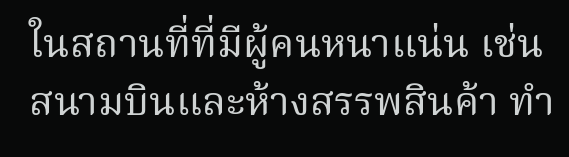ในสถานที่ที่มีผู้คนหนาแน่น เช่น สนามบินและห้างสรรพสินค้า ทำ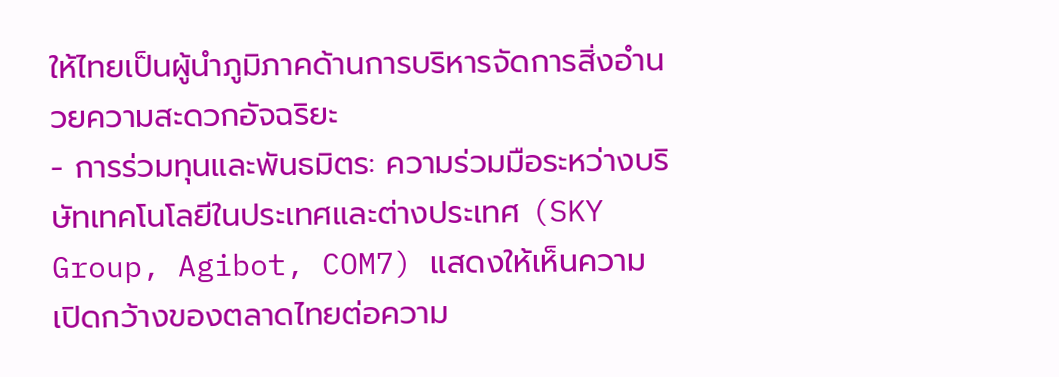ให้ไทยเป็นผู้นำภูมิภาคด้านการบริหารจัดการสิ่งอำนวยความสะดวกอัจฉริยะ
- การร่วมทุนและพันธมิตร: ความร่วมมือระหว่างบริษัทเทคโนโลยีในประเทศและต่างประเทศ (SKY Group, Agibot, COM7) แสดงให้เห็นความเปิดกว้างของตลาดไทยต่อความ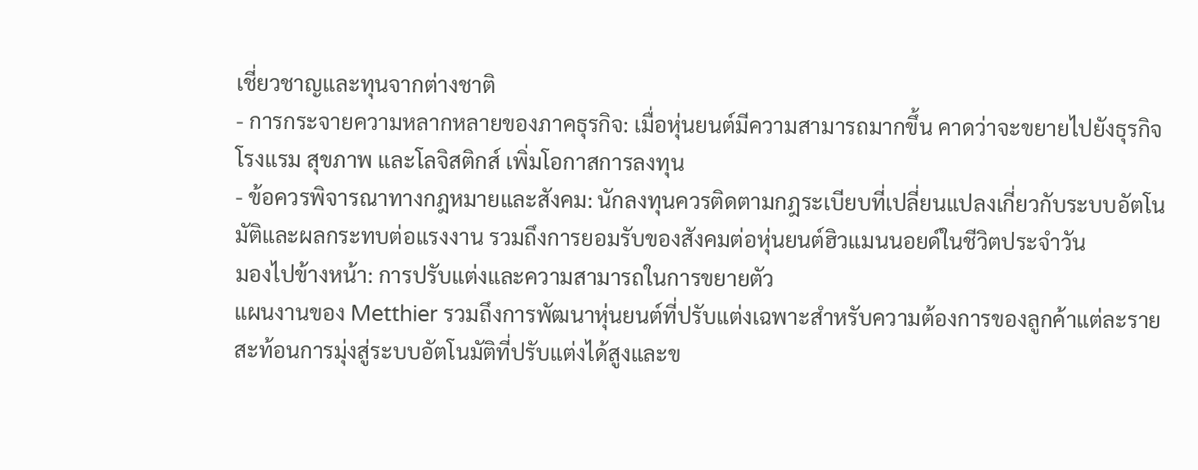เชี่ยวชาญและทุนจากต่างชาติ
- การกระจายความหลากหลายของภาคธุรกิจ: เมื่อหุ่นยนต์มีความสามารถมากขึ้น คาดว่าจะขยายไปยังธุรกิจโรงแรม สุขภาพ และโลจิสติกส์ เพิ่มโอกาสการลงทุน
- ข้อควรพิจารณาทางกฎหมายและสังคม: นักลงทุนควรติดตามกฎระเบียบที่เปลี่ยนแปลงเกี่ยวกับระบบอัตโนมัติและผลกระทบต่อแรงงาน รวมถึงการยอมรับของสังคมต่อหุ่นยนต์ฮิวแมนนอยด์ในชีวิตประจำวัน
มองไปข้างหน้า: การปรับแต่งและความสามารถในการขยายตัว
แผนงานของ Metthier รวมถึงการพัฒนาหุ่นยนต์ที่ปรับแต่งเฉพาะสำหรับความต้องการของลูกค้าแต่ละราย สะท้อนการมุ่งสู่ระบบอัตโนมัติที่ปรับแต่งได้สูงและข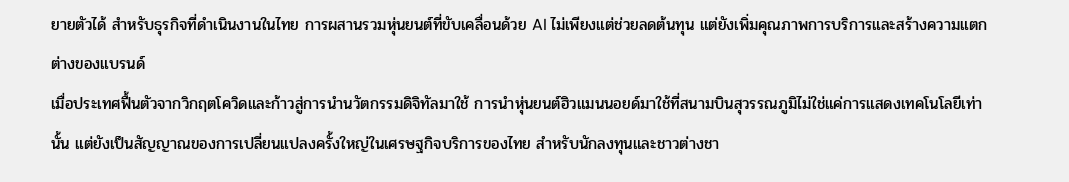ยายตัวได้ สำหรับธุรกิจที่ดำเนินงานในไทย การผสานรวมหุ่นยนต์ที่ขับเคลื่อนด้วย AI ไม่เพียงแต่ช่วยลดต้นทุน แต่ยังเพิ่มคุณภาพการบริการและสร้างความแตกต่างของแบรนด์
เมื่อประเทศฟื้นตัวจากวิกฤตโควิดและก้าวสู่การนำนวัตกรรมดิจิทัลมาใช้ การนำหุ่นยนต์ฮิวแมนนอยด์มาใช้ที่สนามบินสุวรรณภูมิไม่ใช่แค่การแสดงเทคโนโลยีเท่านั้น แต่ยังเป็นสัญญาณของการเปลี่ยนแปลงครั้งใหญ่ในเศรษฐกิจบริการของไทย สำหรับนักลงทุนและชาวต่างชา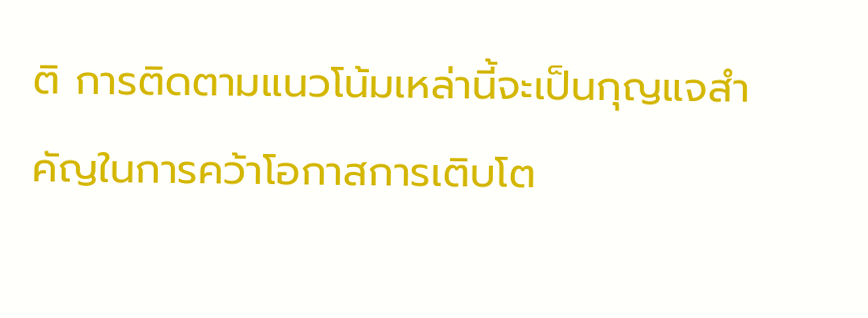ติ การติดตามแนวโน้มเหล่านี้จะเป็นกุญแจสำคัญในการคว้าโอกาสการเติบโต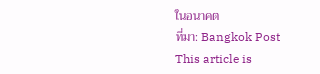ในอนาคต
ที่มา: Bangkok Post
This article is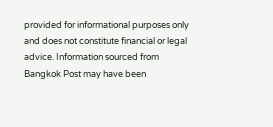provided for informational purposes only and does not constitute financial or legal advice. Information sourced from Bangkok Post may have been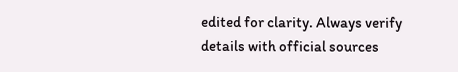edited for clarity. Always verify details with official sources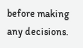before making any decisions.